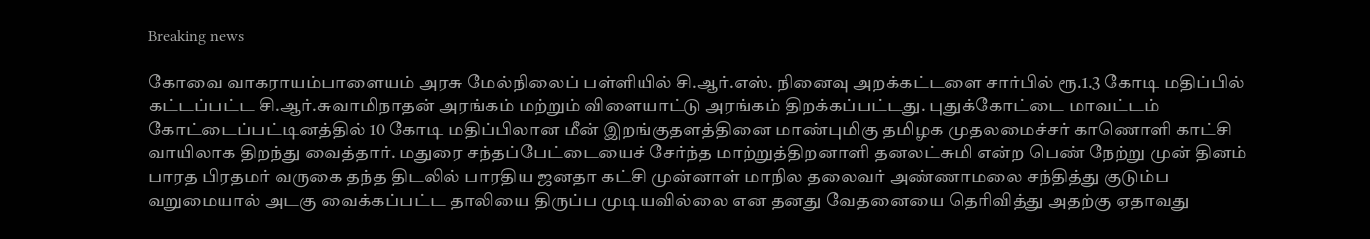Breaking news

கோவை வாகராயம்பாளையம் அரசு மேல்நிலைப் பள்ளியில் சி.ஆர்.எஸ். நினைவு அறக்கட்டளை சார்பில் ரூ.1.3 கோடி மதிப்பில் கட்டப்பட்ட சி.ஆர்.சுவாமிநாதன் அரங்கம் மற்றும் விளையாட்டு அரங்கம் திறக்கப்பட்டது. புதுக்கோட்டை மாவட்டம் கோட்டைப்பட்டினத்தில் 10 கோடி மதிப்பிலான மீன் இறங்குதளத்தினை மாண்புமிகு தமிழக முதலமைச்சர் காணொளி காட்சி வாயிலாக திறந்து வைத்தார். மதுரை சந்தப்பேட்டையைச் சேர்ந்த மாற்றுத்திறனாளி தனலட்சுமி என்ற பெண் நேற்று முன் தினம் பாரத பிரதமர் வருகை தந்த திடலில் பாரதிய ஜனதா கட்சி முன்னாள் மாநில தலைவர் அண்ணாமலை சந்தித்து குடும்ப வறுமையால் அடகு வைக்கப்பட்ட தாலியை திருப்ப முடியவில்லை என தனது வேதனையை தெரிவித்து அதற்கு ஏதாவது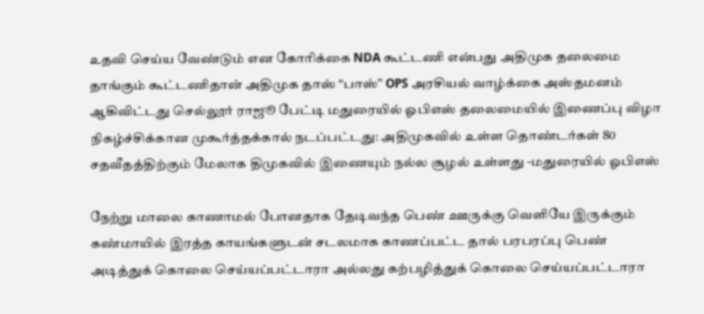உதவி செய்ய வேண்டும் என கோரிக்கை NDA கூட்டணி என்பது அதிமுக தலைமை தாங்கும் கூட்டணிதான் அதிமுக தாஸ் “பாஸ்” OPS அரசியல் வாழ்க்கை அஸ்தமனம் ஆகிவிட்டது செல்லூர் ராஜூ பேட்டி மதுரையில் ஓபிஎஸ் தலைமையில் இணைப்பு விழா நிகழ்ச்சிக்கான முகூர்த்தக்கால் நடப்பட்டது: அதிமுகவில் உள்ள தொண்டர்கள் 80 சதவீதத்திற்கும் மேலாக திமுகவில் இணையும் நல்ல சூழல் உள்ளது -மதுரையில் ஓபிஎஸ்

நேற்று மாலை காணாமல் போனதாக தேடிவந்த பெண் ஊருக்கு வெளியே இருக்கும் கண்மாயில் இரத்த காயங்களுடன் சடலமாக காணப்பட்ட தால் பரபரப்பு பெண் அடித்துக் கொலை செய்யப்பட்டாரா அல்லது கற்பழித்துக் கொலை செய்யப்பட்டாரா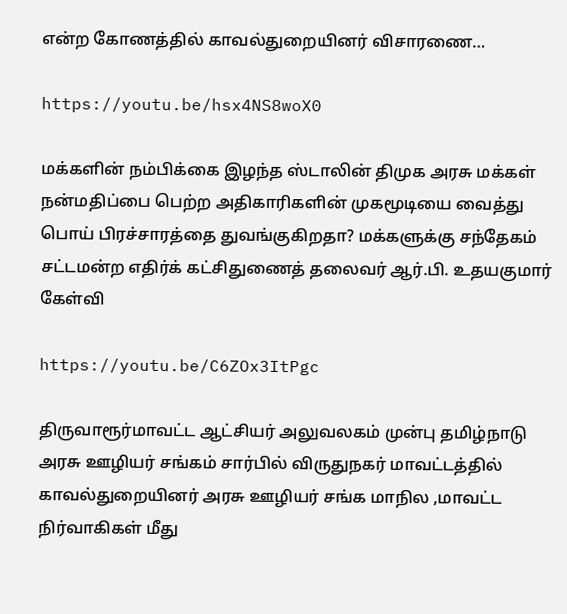என்ற கோணத்தில் காவல்துறையினர் விசாரணை…

https://youtu.be/hsx4NS8woX0

மக்களின் நம்பிக்கை இழந்த ஸ்டாலின் திமுக அரசு மக்கள் நன்மதிப்பை பெற்ற அதிகாரிகளின் முகமூடியை வைத்து பொய் பிரச்சாரத்தை துவங்குகிறதா? மக்களுக்கு சந்தேகம் சட்டமன்ற எதிர்க் கட்சிதுணைத் தலைவர் ஆர்.பி. உதயகுமார் கேள்வி

https://youtu.be/C6ZOx3ItPgc

திருவாரூர்மாவட்ட ஆட்சியர் அலுவலகம் முன்பு தமிழ்நாடு அரசு ஊழியர் சங்கம் சார்பில் விருதுநகர் மாவட்டத்தில் காவல்துறையினர் அரசு ஊழியர் சங்க மாநில ,மாவட்ட நிர்வாகிகள் மீது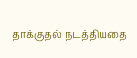தாக்குதல் நடத்தியதை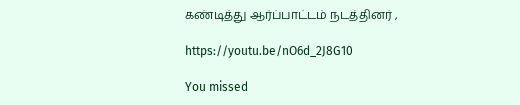கண்டித்து ஆர்ப்பாட்டம் நடத்தினர் ,

https://youtu.be/nO6d_2J8G10

You missed